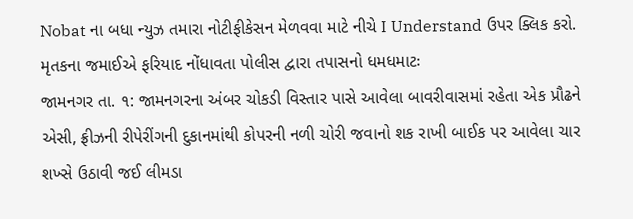Nobat ના બધા ન્યુઝ તમારા નોટીફીકેસન મેળવવા માટે નીચે I Understand ઉપર ક્લિક કરો.
મૃતકના જમાઈએ ફરિયાદ નોંધાવતા પોલીસ દ્વારા તપાસનો ધમધમાટઃ
જામનગર તા. ૧: જામનગરના અંબર ચોકડી વિસ્તાર પાસે આવેલા બાવરીવાસમાં રહેતા એક પ્રૌઢને એસી, ફ્રીઝની રીપેરીંગની દુકાનમાંથી કોપરની નળી ચોરી જવાનો શક રાખી બાઈક પર આવેલા ચાર શખ્સે ઉઠાવી જઈ લીમડા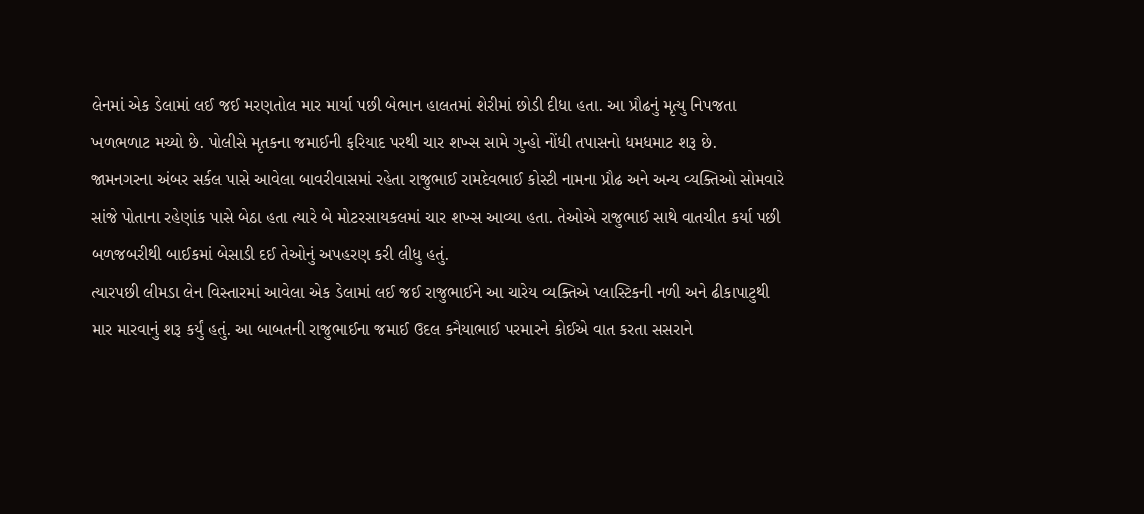લેનમાં એક ડેલામાં લઈ જઈ મરણતોલ માર માર્યા પછી બેભાન હાલતમાં શેરીમાં છોડી દીધા હતા. આ પ્રૌઢનું મૃત્યુ નિપજતા ખળભળાટ મચ્યો છે. પોલીસે મૃતકના જમાઈની ફરિયાદ પરથી ચાર શખ્સ સામે ગુન્હો નોંધી તપાસનો ધમધમાટ શરૂ છે.
જામનગરના અંબર સર્કલ પાસે આવેલા બાવરીવાસમાં રહેતા રાજુભાઈ રામદેવભાઈ કોસ્ટી નામના પ્રૌઢ અને અન્ય વ્યક્તિઓ સોમવારે સાંજે પોતાના રહેણાંક પાસે બેઠા હતા ત્યારે બે મોટરસાયકલમાં ચાર શખ્સ આવ્યા હતા. તેઓએ રાજુભાઈ સાથે વાતચીત કર્યા પછી બળજબરીથી બાઈકમાં બેસાડી દઈ તેઓનું અપહરણ કરી લીધુ હતું.
ત્યારપછી લીમડા લેન વિસ્તારમાં આવેલા એક ડેલામાં લઈ જઈ રાજુભાઈને આ ચારેય વ્યક્તિએ પ્લાસ્ટિકની નળી અને ઢીકાપાટુથી માર મારવાનું શરૂ કર્યું હતું. આ બાબતની રાજુભાઈના જમાઈ ઉદલ કનૈયાભાઈ પરમારને કોઈએ વાત કરતા સસરાને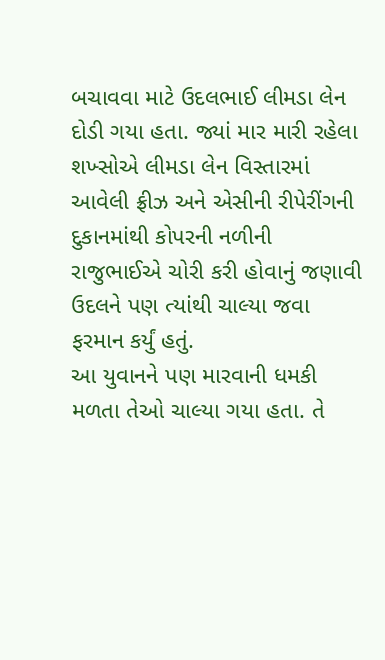બચાવવા માટે ઉદલભાઈ લીમડા લેન દોડી ગયા હતા. જ્યાં માર મારી રહેલા શખ્સોએ લીમડા લેન વિસ્તારમાં આવેલી ફ્રીઝ અને એસીની રીપેરીંગની દુકાનમાંથી કોપરની નળીની રાજુભાઈએ ચોરી કરી હોવાનું જણાવી ઉદલને પણ ત્યાંથી ચાલ્યા જવા ફરમાન કર્યું હતું.
આ યુવાનને પણ મારવાની ધમકી મળતા તેઓ ચાલ્યા ગયા હતા. તે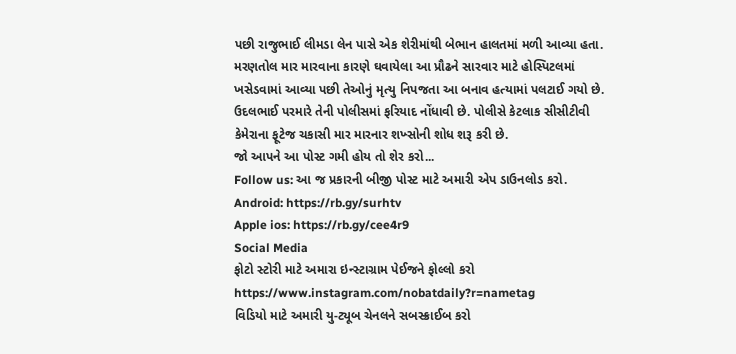પછી રાજુભાઈ લીમડા લેન પાસે એક શેરીમાંથી બેભાન હાલતમાં મળી આવ્યા હતા. મરણતોલ માર મારવાના કારણે ઘવાયેલા આ પ્રૌઢને સારવાર માટે હોસ્પિટલમાં ખસેડવામાં આવ્યા પછી તેઓનું મૃત્યુ નિપજતા આ બનાવ હત્યામાં પલટાઈ ગયો છે. ઉદલભાઈ પરમારે તેની પોલીસમાં ફરિયાદ નોંધાવી છે. પોલીસે કેટલાક સીસીટીવી કેમેરાના ફૂટેજ ચકાસી માર મારનાર શખ્સોની શોધ શરૂ કરી છે.
જો આપને આ પોસ્ટ ગમી હોય તો શેર કરો...
Follow us: આ જ પ્રકારની બીજી પોસ્ટ માટે અમારી એપ ડાઉનલોડ કરો.
Android: https://rb.gy/surhtv
Apple ios: https://rb.gy/cee4r9
Social Media
ફોટો સ્ટોરી માટે અમારા ઇન્સ્ટાગ્રામ પેઈજને ફોલ્લો કરો
https://www.instagram.com/nobatdaily?r=nametag
વિડિયો માટે અમારી યુ-ટ્યૂબ ચેનલને સબસ્ક્રાઈબ કરો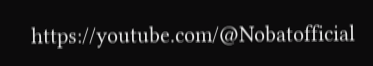https://youtube.com/@Nobatofficial